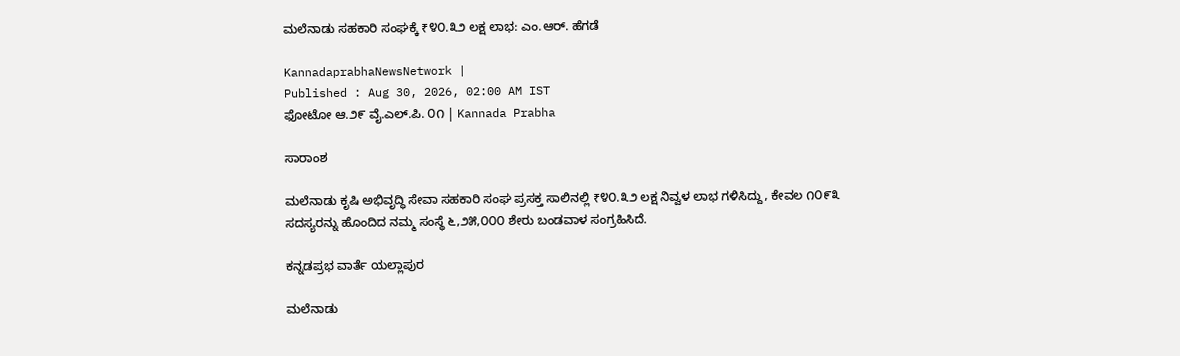ಮಲೆನಾಡು ಸಹಕಾರಿ ಸಂಘಕ್ಕೆ ₹೪೦.೩೨ ಲಕ್ಷ ಲಾಭ: ಎಂ.ಆರ್. ಹೆಗಡೆ

KannadaprabhaNewsNetwork |
Published : Aug 30, 2026, 02:00 AM IST
ಫೋಟೋ ಆ.೨೯ ವೈ.ಎಲ್.ಪಿ. ೦೧ | Kannada Prabha

ಸಾರಾಂಶ

ಮಲೆನಾಡು ಕೃಷಿ ಅಭಿವೃದ್ಧಿ ಸೇವಾ ಸಹಕಾರಿ ಸಂಘ ಪ್ರಸಕ್ತ ಸಾಲಿನಲ್ಲಿ ₹೪೦.೩೨ ಲಕ್ಷ ನಿವ್ವಳ ಲಾಭ ಗಳಿಸಿದ್ದು, ಕೇವಲ ೧೦೯೩ ಸದಸ್ಯರನ್ನು ಹೊಂದಿದ ನಮ್ಮ ಸಂಸ್ಥೆ ೬,೨೫,೦೦೦ ಶೇರು ಬಂಡವಾಳ ಸಂಗ್ರಹಿಸಿದೆ.

ಕನ್ನಡಪ್ರಭ ವಾರ್ತೆ ಯಲ್ಲಾಪುರ

ಮಲೆನಾಡು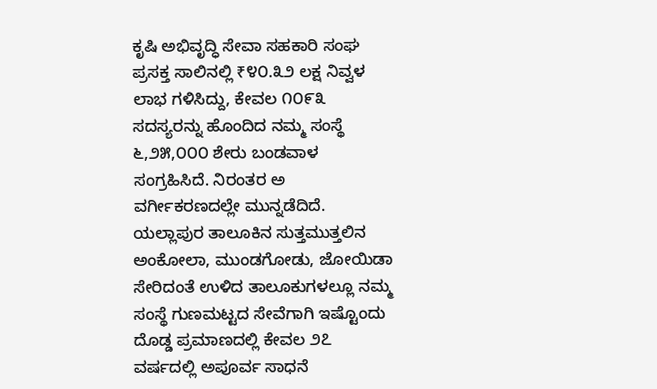ಕೃಷಿ ಅಭಿವೃದ್ಧಿ ಸೇವಾ ಸಹಕಾರಿ ಸಂಘ ಪ್ರಸಕ್ತ ಸಾಲಿನಲ್ಲಿ ₹೪೦.೩೨ ಲಕ್ಷ ನಿವ್ವಳ ಲಾಭ ಗಳಿಸಿದ್ದು, ಕೇವಲ ೧೦೯೩ ಸದಸ್ಯರನ್ನು ಹೊಂದಿದ ನಮ್ಮ ಸಂಸ್ಥೆ ೬,೨೫,೦೦೦ ಶೇರು ಬಂಡವಾಳ ಸಂಗ್ರಹಿಸಿದೆ. ನಿರಂತರ ಅ ವರ್ಗೀಕರಣದಲ್ಲೇ ಮುನ್ನಡೆದಿದೆ. ಯಲ್ಲಾಪುರ ತಾಲೂಕಿನ ಸುತ್ತಮುತ್ತಲಿನ ಅಂಕೋಲಾ, ಮುಂಡಗೋಡು, ಜೋಯಿಡಾ ಸೇರಿದಂತೆ ಉಳಿದ ತಾಲೂಕುಗಳಲ್ಲೂ ನಮ್ಮ ಸಂಸ್ಥೆ ಗುಣಮಟ್ಟದ ಸೇವೆಗಾಗಿ ಇಷ್ಟೊಂದು ದೊಡ್ಡ ಪ್ರಮಾಣದಲ್ಲಿ ಕೇವಲ ೨೭ ವರ್ಷದಲ್ಲಿ ಅಪೂರ್ವ ಸಾಧನೆ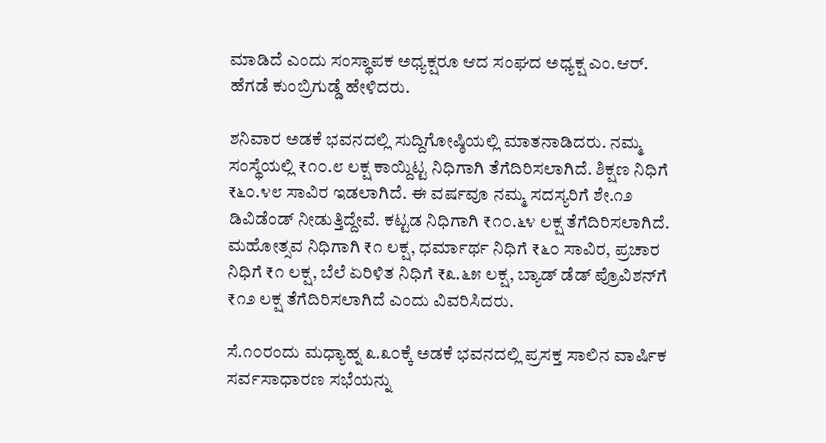ಮಾಡಿದೆ ಎಂದು ಸಂಸ್ಥಾಪಕ ಅಧ್ಯಕ್ಷರೂ ಆದ ಸಂಘದ ಅಧ್ಯಕ್ಷ ಎಂ.ಆರ್. ಹೆಗಡೆ ಕುಂಬ್ರಿಗುಡ್ಡೆ ಹೇಳಿದರು.

ಶನಿವಾರ ಅಡಕೆ ಭವನದಲ್ಲಿ ಸುದ್ದಿಗೋಷ್ಠಿಯಲ್ಲಿ ಮಾತನಾಡಿದರು. ನಮ್ಮ ಸಂಸ್ಥೆಯಲ್ಲಿ ₹೧೦.೮ ಲಕ್ಷ ಕಾಯ್ದಿಟ್ಟ ನಿಧಿಗಾಗಿ ತೆಗೆದಿರಿಸಲಾಗಿದೆ. ಶಿಕ್ಷಣ ನಿಧಿಗೆ ₹೬೦.೪೮ ಸಾವಿರ ಇಡಲಾಗಿದೆ. ಈ ವರ್ಷವೂ ನಮ್ಮ ಸದಸ್ಯರಿಗೆ ಶೇ.೧೨ ಡಿವಿಡೆಂಡ್ ನೀಡುತ್ತಿದ್ದೇವೆ. ಕಟ್ಟಡ ನಿಧಿಗಾಗಿ ₹೧೦.೬೪ ಲಕ್ಷ ತೆಗೆದಿರಿಸಲಾಗಿದೆ. ಮಹೋತ್ಸವ ನಿಧಿಗಾಗಿ ₹೧ ಲಕ್ಷ, ಧರ್ಮಾರ್ಥ ನಿಧಿಗೆ ₹೬೦ ಸಾವಿರ, ಪ್ರಚಾರ ನಿಧಿಗೆ ₹೧ ಲಕ್ಷ, ಬೆಲೆ ಏರಿಳಿತ ನಿಧಿಗೆ ₹೩.೬೫ ಲಕ್ಷ, ಬ್ಯಾಡ್ ಡೆಡ್ ಪ್ರೊವಿಶನ್‌ಗೆ ₹೧೨ ಲಕ್ಷ ತೆಗೆದಿರಿಸಲಾಗಿದೆ ಎಂದು ವಿವರಿಸಿದರು.

ಸೆ.೧೦ರಂದು ಮಧ್ಯಾಹ್ನ ೩.೩೦ಕ್ಕೆ ಅಡಕೆ ಭವನದಲ್ಲಿ ಪ್ರಸಕ್ತ ಸಾಲಿನ ವಾರ್ಷಿಕ ಸರ್ವಸಾಧಾರಣ ಸಭೆಯನ್ನು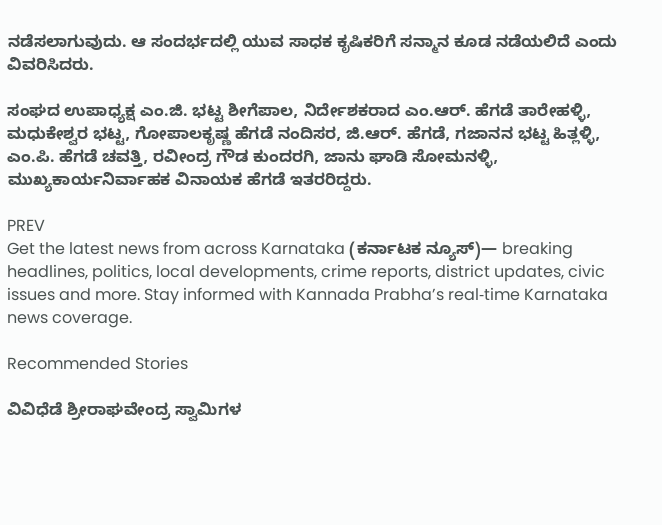ನಡೆಸಲಾಗುವುದು. ಆ ಸಂದರ್ಭದಲ್ಲಿ ಯುವ ಸಾಧಕ ಕೃಷಿಕರಿಗೆ ಸನ್ಮಾನ ಕೂಡ ನಡೆಯಲಿದೆ ಎಂದು ವಿವರಿಸಿದರು.

ಸಂಘದ ಉಪಾಧ್ಯಕ್ಷ ಎಂ.ಜಿ. ಭಟ್ಟ ಶೀಗೆಪಾಲ, ನಿರ್ದೇಶಕರಾದ ಎಂ.ಆರ್. ಹೆಗಡೆ ತಾರೇಹಳ್ಳಿ, ಮಧುಕೇಶ್ವರ ಭಟ್ಟ, ಗೋಪಾಲಕೃಷ್ಣ ಹೆಗಡೆ ನಂದಿಸರ, ಜಿ.ಆರ್. ಹೆಗಡೆ, ಗಜಾನನ ಭಟ್ಟ ಹಿತ್ಲಳ್ಳಿ, ಎಂ.ಪಿ. ಹೆಗಡೆ ಚವತ್ತಿ, ರವೀಂದ್ರ ಗೌಡ ಕುಂದರಗಿ, ಜಾನು ಘಾಡಿ ಸೋಮನಳ್ಳಿ, ಮುಖ್ಯಕಾರ್ಯನಿರ್ವಾಹಕ ವಿನಾಯಕ ಹೆಗಡೆ ಇತರರಿದ್ದರು.

PREV
Get the latest news from across Karnataka (ಕರ್ನಾಟಕ ನ್ಯೂಸ್)— breaking headlines, politics, local developments, crime reports, district updates, civic issues and more. Stay informed with Kannada Prabha’s real‑time Karnataka news coverage.

Recommended Stories

ವಿವಿಧೆಡೆ ಶ್ರೀರಾಘವೇಂದ್ರ ಸ್ವಾಮಿಗಳ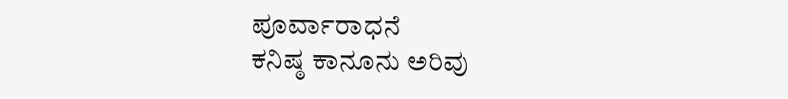ಪೂರ್ವಾರಾಧನೆ
ಕನಿಷ್ಠ ಕಾನೂನು ಅರಿವು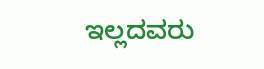ಇಲ್ಲದವರು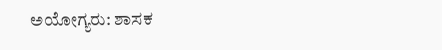ಅಯೋಗ್ಯರು: ಶಾಸಕ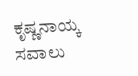ಕೃಷ್ಣನಾಯ್ಕ ಸವಾಲು